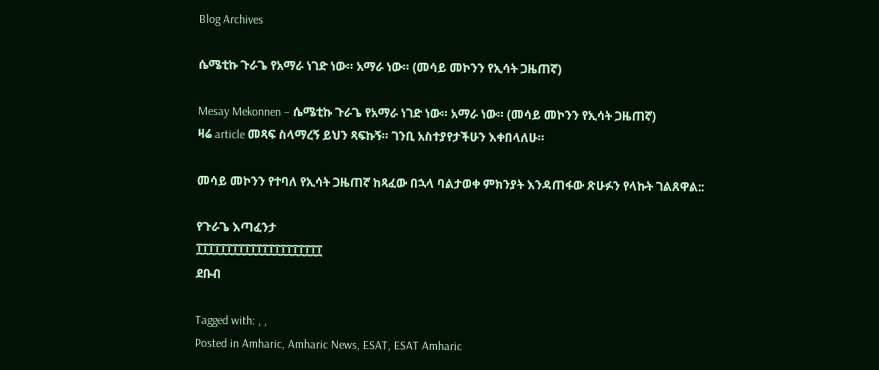Blog Archives

ሴሜቲኩ ጉራጌ የአማራ ነገድ ነው። አማራ ነው። (መሳይ መኮንን የኢሳት ጋዜጠኛ)

Mesay Mekonnen – ሴሜቲኩ ጉራጌ የአማራ ነገድ ነው። አማራ ነው። (መሳይ መኮንን የኢሳት ጋዜጠኛ)
ዛሬ article መጻፍ ስላማረኝ ይህን ጻፍኩኝ። ገንቢ አስተያየታችሁን እቀበላለሁ።

መሳይ መኮንን የተባለ የኢሳት ጋዜጠኛ ከጻፈው በኋላ ባልታወቀ ምክንያት እንዳጠፋው ጽሁፉን የላኩት ገልጸዋል::

የጉራጌ እጣፈንታ
፲፲፲፲፲፲፲፲፲፲፲፲፲፲፲፲፲፲፲፲፲
ደቡብ

Tagged with: , ,
Posted in Amharic, Amharic News, ESAT, ESAT Amharic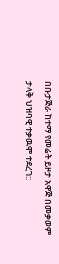በቡታጅራ ከተማ የመሬት ይዞታ አዋጅ በመቃወም ታላቅ ህዝባዊ ተቃዉሞ ተደረገ::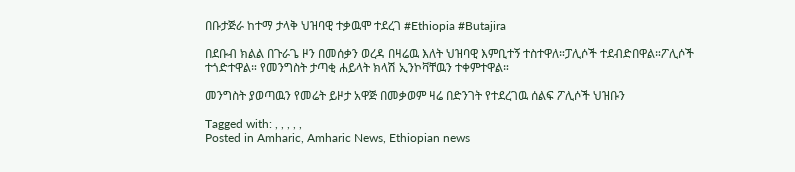በቡታጅራ ከተማ ታላቅ ህዝባዊ ተቃዉሞ ተደረገ #Ethiopia #Butajira

በደቡብ ክልል በጉራጌ ዞን በመሰቃን ወረዳ በዛሬዉ እለት ህዝባዊ እምቢተኝ ተስተዋለ።ፓሊሶች ተደብድበዋል።ፖሊሶች ተጎድተዋል። የመንግስት ታጣቂ ሐይላት ክላሽ ኢንኮቫቸዉን ተቀምተዋል።

መንግስት ያወጣዉን የመሬት ይዞታ አዋጅ በመቃወም ዛሬ በድንገት የተደረገዉ ሰልፍ ፖሊሶች ህዝቡን

Tagged with: , , , , ,
Posted in Amharic, Amharic News, Ethiopian news